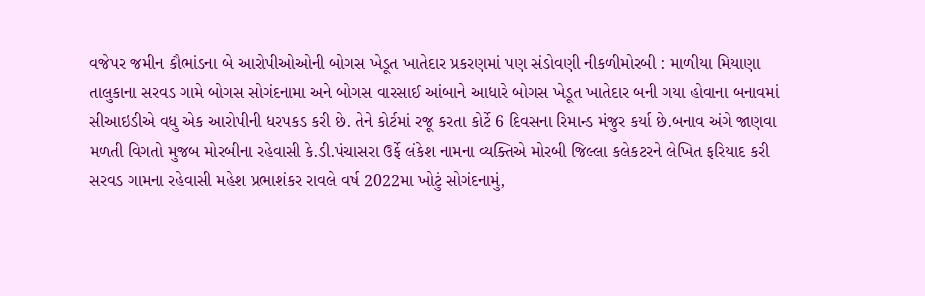વજેપર જમીન કૌભાંડના બે આરોપીઓઓની બોગસ ખેડૂત ખાતેદાર પ્રકરણમાં પણ સંડોવણી નીકળીમોરબી : માળીયા મિયાણા તાલુકાના સરવડ ગામે બોગસ સોગંદનામા અને બોગસ વારસાઈ આંબાને આધારે બોગસ ખેડૂત ખાતેદાર બની ગયા હોવાના બનાવમાં સીઆઇડીએ વધુ એક આરોપીની ધરપકડ કરી છે. તેને કોર્ટમાં રજૂ કરતા કોર્ટે 6 દિવસના રિમાન્ડ મંજુર કર્યા છે.બનાવ અંગે જાણવા મળતી વિગતો મુજબ મોરબીના રહેવાસી કે.ડી.પંચાસરા ઉર્ફે લંકેશ નામના વ્યક્તિએ મોરબી જિલ્લા કલેકટરને લેખિત ફરિયાદ કરી સરવડ ગામના રહેવાસી મહેશ પ્રભાશંકર રાવલે વર્ષ 2022મા ખોટું સોગંદનામું,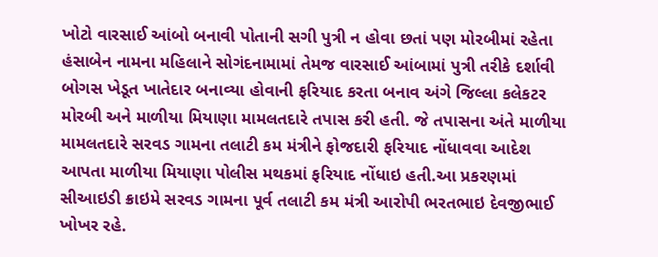ખોટો વારસાઈ આંબો બનાવી પોતાની સગી પુત્રી ન હોવા છતાં પણ મોરબીમાં રહેતા હંસાબેન નામના મહિલાને સોગંદનામામાં તેમજ વારસાઈ આંબામાં પુત્રી તરીકે દર્શાવી બોગસ ખેડૂત ખાતેદાર બનાવ્યા હોવાની ફરિયાદ કરતા બનાવ અંગે જિલ્લા કલેકટર મોરબી અને માળીયા મિયાણા મામલતદારે તપાસ કરી હતી. જે તપાસના અંતે માળીયા મામલતદારે સરવડ ગામના તલાટી કમ મંત્રીને ફોજદારી ફરિયાદ નોંધાવવા આદેશ આપતા માળીયા મિયાણા પોલીસ મથકમાં ફરિયાદ નોંધાઇ હતી.આ પ્રકરણમાં સીઆઇડી ક્રાઇમે સરવડ ગામના પૂર્વ તલાટી કમ મંત્રી આરોપી ભરતભાઇ દેવજીભાઈ ખોખર રહે.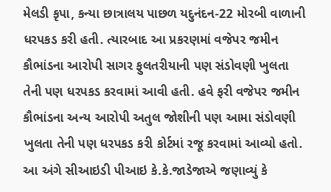મેલડી કૃપા, કન્યા છાત્રાલય પાછળ યદુનંદન-22 મોરબી વાળાની ધરપકડ કરી હતી. ત્યારબાદ આ પ્રકરણમાં વજેપર જમીન કૌભાંડના આરોપી સાગર ફુલતરીયાની પણ સંડોવણી ખુલતા તેની પણ ધરપકડ કરવામાં આવી હતી. હવે ફરી વજેપર જમીન કૌભાંડના અન્ય આરોપી અતુલ જોશીની પણ આમા સંડોવણી ખુલતા તેની પણ ધરપકડ કરી કોર્ટમાં રજૂ કરવામાં આવ્યો હતો. આ અંગે સીઆઇડી પીઆઇ કે.કે.જાડેજાએ જણાવ્યું કે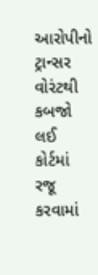આરોપીનો ટ્રાન્સર વોરંટથી કબજો લઈ કોર્ટમાં રજૂ કરવામાં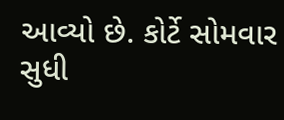આવ્યો છે. કોર્ટે સોમવાર સુધી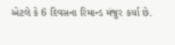એટલે કે 6 દિવસના રિમાન્ડ મંજુર કર્યા છે.